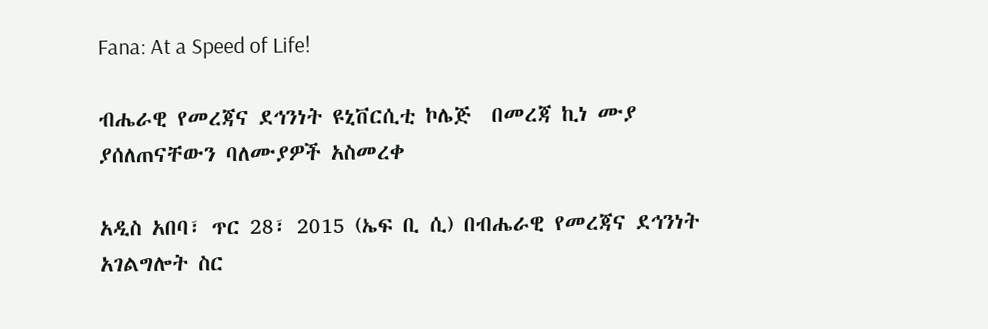Fana: At a Speed of Life!

ብሔራዊ የመረጃና ደኅንነት ዩኒቨርሲቲ ኮሌጅ  በመረጃ ኪነ ሙያ ያሰለጠናቸውን ባለሙያዎች አስመረቀ

አዲስ አበባ፣ ጥር 28፣ 2015 (ኤፍ ቢ ሲ) በብሔራዊ የመረጃና ደኅንነት አገልግሎት ስር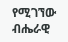የሚገኘው ብሔራዊ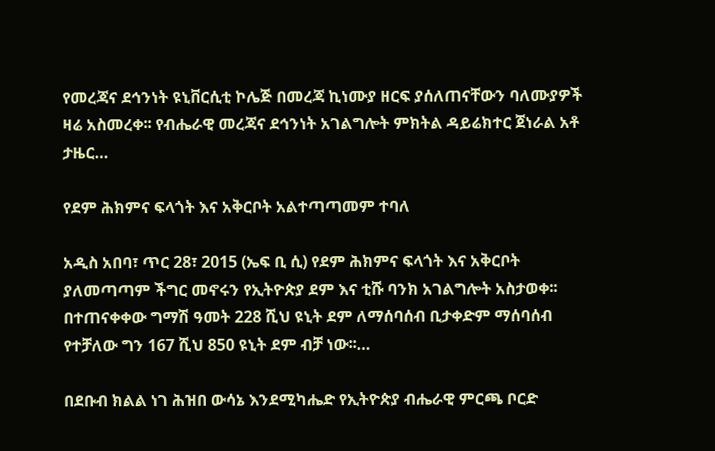የመረጃና ደኅንነት ዩኒቨርሲቲ ኮሌጅ በመረጃ ኪነሙያ ዘርፍ ያሰለጠናቸውን ባለሙያዎች ዛሬ አስመረቀ፡፡ የብሔራዊ መረጃና ደኅንነት አገልግሎት ምክትል ዳይሬክተር ጀነራል አቶ ታዜር…

የደም ሕክምና ፍላጎት እና አቅርቦት አልተጣጣመም ተባለ

አዲስ አበባ፣ ጥር 28፣ 2015 (ኤፍ ቢ ሲ) የደም ሕክምና ፍላጎት እና አቅርቦት ያለመጣጣም ችግር መኖሩን የኢትዮጵያ ደም እና ቲሹ ባንክ አገልግሎት አስታወቀ፡፡ በተጠናቀቀው ግማሽ ዓመት 228 ሺህ ዩኒት ደም ለማሰባሰብ ቢታቀድም ማሰባሰብ የተቻለው ግን 167 ሺህ 850 ዩኒት ደም ብቻ ነው፡፡…

በደቡብ ክልል ነገ ሕዝበ ውሳኔ እንደሚካሔድ የኢትዮጵያ ብሔራዊ ምርጫ ቦርድ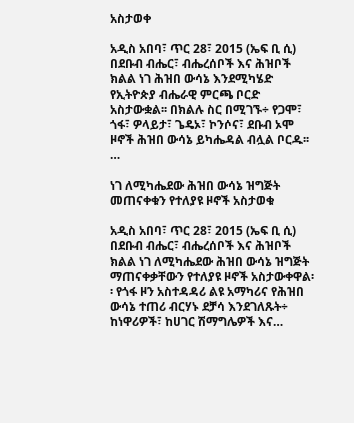አስታወቀ

አዲስ አበባ፣ ጥር 28፣ 2015 (ኤፍ ቢ ሲ) በደቡብ ብሔር፣ ብሔረሰቦች እና ሕዝቦች ክልል ነገ ሕዝበ ውሳኔ እንደሚካሄድ የኢትዮጵያ ብሔራዊ ምርጫ ቦርድ አስታውቋል፡፡ በክልሉ ስር በሚገኙ÷ የጋሞ፣ ጎፋ፣ ዎላይታ፣ ጌዴኦ፣ ኮንሶና፣ ደቡብ ኦሞ ዞኖች ሕዝበ ውሳኔ ይካሔዳል ብሏል ቦርዱ፡፡…

ነገ ለሚካሔደው ሕዝበ ውሳኔ ዝግጅት መጠናቀቁን የተለያዩ ዞኖች አስታወቁ

አዲስ አበባ፣ ጥር 28፣ 2015 (ኤፍ ቢ ሲ) በደቡብ ብሔር፣ ብሔረሰቦች እና ሕዝቦች ክልል ነገ ለሚካሔደው ሕዝበ ውሳኔ ዝግጅት ማጠናቀቃቸውን የተለያዩ ዞኖች አስታውቀዋል፡፡ የጎፋ ዞን አስተዳዳሪ ልዩ አማካሪና የሕዝበ ውሳኔ ተጠሪ ብርሃኑ ደቻሳ እንደገለጹት÷ ከነዋሪዎች፣ ከሀገር ሽማግሌዎች እና…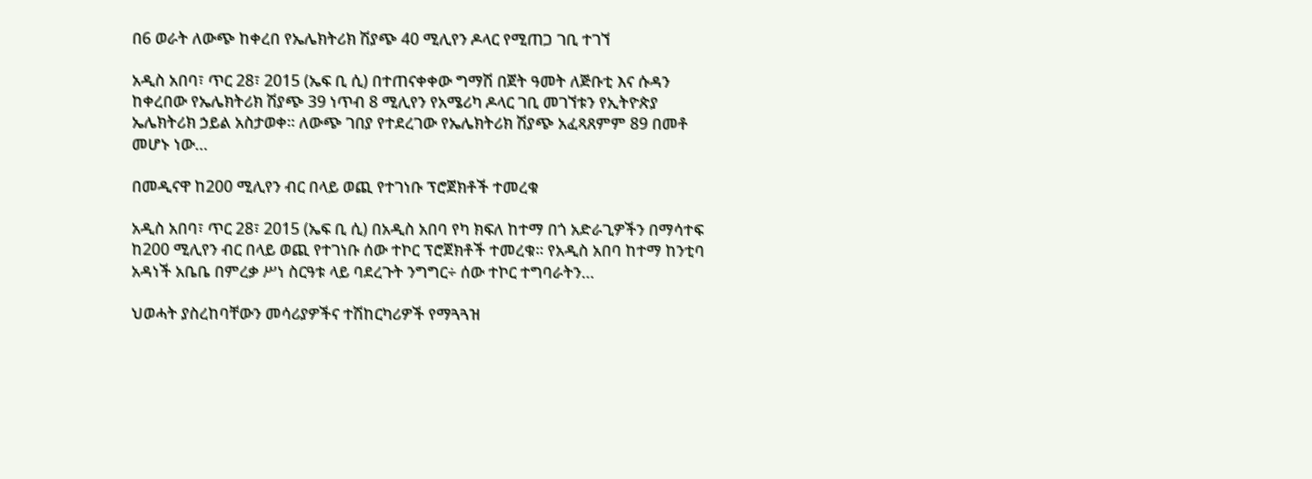በ6 ወራት ለውጭ ከቀረበ የኤሌክትሪክ ሽያጭ 40 ሚሊየን ዶላር የሚጠጋ ገቢ ተገኘ

አዲስ አበባ፣ ጥር 28፣ 2015 (ኤፍ ቢ ሲ) በተጠናቀቀው ግማሽ በጀት ዓመት ለጅቡቲ እና ሱዳን ከቀረበው የኤሌክትሪክ ሽያጭ 39 ነጥብ 8 ሚሊየን የአሜሪካ ዶላር ገቢ መገኘቱን የኢትዮጵያ ኤሌክትሪክ ኃይል አስታወቀ፡፡ ለውጭ ገበያ የተደረገው የኤሌክትሪክ ሽያጭ አፈጻጸምም 89 በመቶ መሆኑ ነው…

በመዲናዋ ከ200 ሚሊየን ብር በላይ ወጪ የተገነቡ ፕሮጀክቶች ተመረቁ

አዲስ አበባ፣ ጥር 28፣ 2015 (ኤፍ ቢ ሲ) በአዲስ አበባ የካ ክፍለ ከተማ በጎ አድራጊዎችን በማሳተፍ ከ200 ሚሊየን ብር በላይ ወጪ የተገነቡ ሰው ተኮር ፕሮጀክቶች ተመረቁ፡፡ የአዲስ አበባ ከተማ ከንቲባ አዳነች አቤቤ በምረቃ ሥነ ስርዓቱ ላይ ባደረጉት ንግግር÷ ሰው ተኮር ተግባራትን…

ህወሓት ያስረከባቸውን መሳሪያዎችና ተሽከርካሪዎች የማጓጓዝ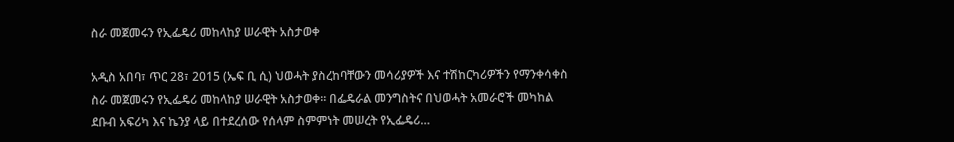ስራ መጀመሩን የኢፌዴሪ መከላከያ ሠራዊት አስታወቀ

አዲስ አበባ፣ ጥር 28፣ 2015 (ኤፍ ቢ ሲ) ህወሓት ያስረከባቸውን መሳሪያዎች እና ተሽከርካሪዎችን የማንቀሳቀስ ስራ መጀመሩን የኢፌዴሪ መከላከያ ሠራዊት አስታወቀ፡፡ በፌዴራል መንግስትና በህወሓት አመራሮች መካከል ደቡብ አፍሪካ እና ኬንያ ላይ በተደረሰው የሰላም ስምምነት መሠረት የኢፌዴሪ…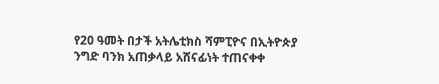የ20 ዓመት በታች አትሌቲክስ ሻምፒዮና በኢትዮጵያ ንግድ ባንክ አጠቃላይ አሸናፊነት ተጠናቀቀ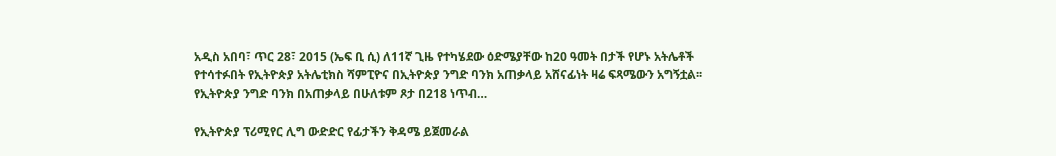አዲስ አበባ፣ ጥር 28፣ 2015 (ኤፍ ቢ ሲ) ለ11ኛ ጊዜ የተካሄደው ዕድሜያቸው ከ20 ዓመት በታች የሆኑ አትሌቶች የተሳተፉበት የኢትዮጵያ አትሌቲክስ ሻምፒዮና በኢትዮጵያ ንግድ ባንክ አጠቃላይ አሸናፊነት ዛሬ ፍጻሜውን አግኝቷል፡፡ የኢትዮጵያ ንግድ ባንክ በአጠቃላይ በሁለቱም ጾታ በ218 ነጥብ…

የኢትዮጵያ ፕሪሚየር ሊግ ውድድር የፊታችን ቅዳሜ ይጀመራል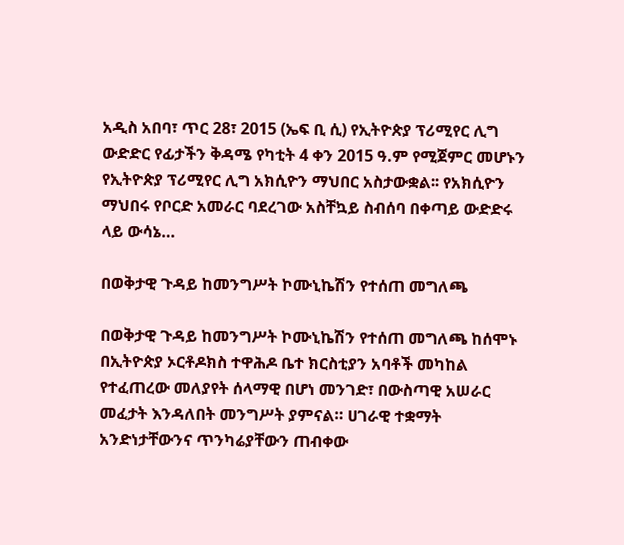አዲስ አበባ፣ ጥር 28፣ 2015 (ኤፍ ቢ ሲ) የኢትዮጵያ ፕሪሚየር ሊግ ውድድር የፊታችን ቅዳሜ የካቲት 4 ቀን 2015 ዓ.ም የሚጀምር መሆኑን የኢትዮጵያ ፕሪሚየር ሊግ አክሲዮን ማህበር አስታውቋል፡፡ የአክሲዮን ማህበሩ የቦርድ አመራር ባደረገው አስቸኳይ ስብሰባ በቀጣይ ውድድሩ ላይ ውሳኔ…

በወቅታዊ ጉዳይ ከመንግሥት ኮሙኒኬሽን የተሰጠ መግለጫ

በወቅታዊ ጉዳይ ከመንግሥት ኮሙኒኬሽን የተሰጠ መግለጫ ከሰሞኑ በኢትዮጵያ ኦርቶዶክስ ተዋሕዶ ቤተ ክርስቲያን አባቶች መካከል የተፈጠረው መለያየት ሰላማዊ በሆነ መንገድ፣ በውስጣዊ አሠራር መፈታት እንዳለበት መንግሥት ያምናል። ሀገራዊ ተቋማት አንድነታቸውንና ጥንካሬያቸውን ጠብቀው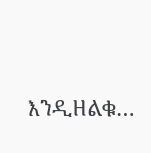እንዲዘልቁ…